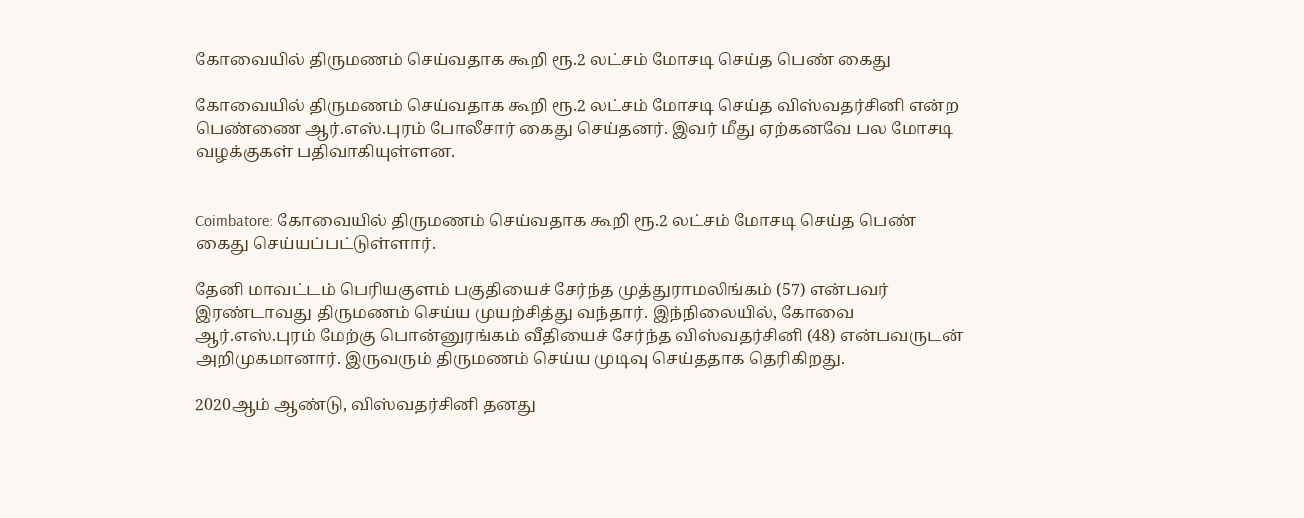கோவையில் திருமணம் செய்வதாக கூறி ரூ.2 லட்சம் மோசடி செய்த பெண் கைது

கோவையில் திருமணம் செய்வதாக கூறி ரூ.2 லட்சம் மோசடி செய்த விஸ்வதர்சினி என்ற பெண்ணை ஆர்.எஸ்.புரம் போலீசார் கைது செய்தனர். இவர் மீது ஏற்கனவே பல மோசடி வழக்குகள் பதிவாகியுள்ளன.


Coimbatore: கோவையில் திருமணம் செய்வதாக கூறி ரூ.2 லட்சம் மோசடி செய்த பெண் கைது செய்யப்பட்டுள்ளார்.

தேனி மாவட்டம் பெரியகுளம் பகுதியைச் சேர்ந்த முத்துராமலிங்கம் (57) என்பவர் இரண்டாவது திருமணம் செய்ய முயற்சித்து வந்தார். இந்நிலையில், கோவை ஆர்.எஸ்.புரம் மேற்கு பொன்னுரங்கம் வீதியைச் சேர்ந்த விஸ்வதர்சினி (48) என்பவருடன் அறிமுகமானார். இருவரும் திருமணம் செய்ய முடிவு செய்ததாக தெரிகிறது.

2020ஆம் ஆண்டு, விஸ்வதர்சினி தனது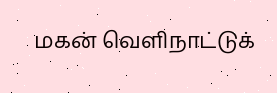மகன் வெளிநாட்டுக்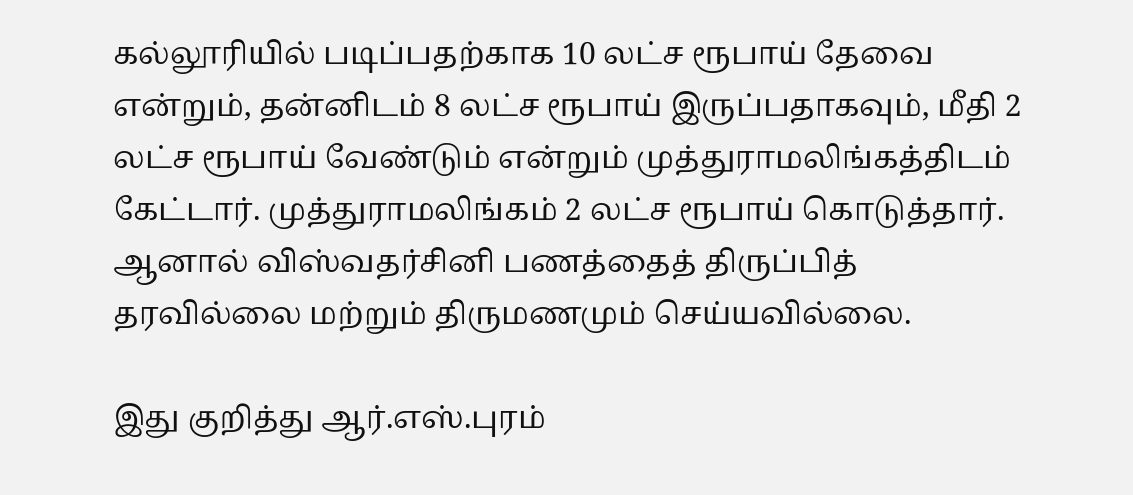கல்லூரியில் படிப்பதற்காக 10 லட்ச ரூபாய் தேவை என்றும், தன்னிடம் 8 லட்ச ரூபாய் இருப்பதாகவும், மீதி 2 லட்ச ரூபாய் வேண்டும் என்றும் முத்துராமலிங்கத்திடம் கேட்டார். முத்துராமலிங்கம் 2 லட்ச ரூபாய் கொடுத்தார். ஆனால் விஸ்வதர்சினி பணத்தைத் திருப்பித் தரவில்லை மற்றும் திருமணமும் செய்யவில்லை.

இது குறித்து ஆர்.எஸ்.புரம்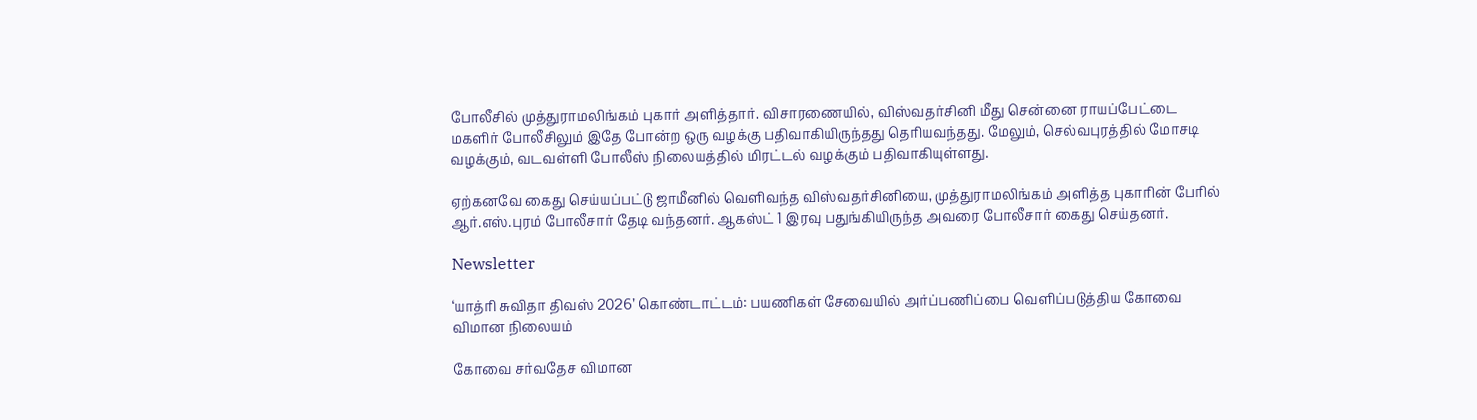போலீசில் முத்துராமலிங்கம் புகார் அளித்தார். விசாரணையில், விஸ்வதர்சினி மீது சென்னை ராயப்பேட்டை மகளிர் போலீசிலும் இதே போன்ற ஒரு வழக்கு பதிவாகியிருந்தது தெரியவந்தது. மேலும், செல்வபுரத்தில் மோசடி வழக்கும், வடவள்ளி போலீஸ் நிலையத்தில் மிரட்டல் வழக்கும் பதிவாகியுள்ளது.

ஏற்கனவே கைது செய்யப்பட்டு ஜாமீனில் வெளிவந்த விஸ்வதர்சினியை, முத்துராமலிங்கம் அளித்த புகாரின் பேரில் ஆர்.எஸ்.புரம் போலீசார் தேடி வந்தனர். ஆகஸ்ட் 1 இரவு பதுங்கியிருந்த அவரை போலீசார் கைது செய்தனர்.

Newsletter

‘யாத்ரி சுவிதா திவஸ் 2026’ கொண்டாட்டம்: பயணிகள் சேவையில் அர்ப்பணிப்பை வெளிப்படுத்திய கோவை விமான நிலையம்

கோவை சர்வதேச விமான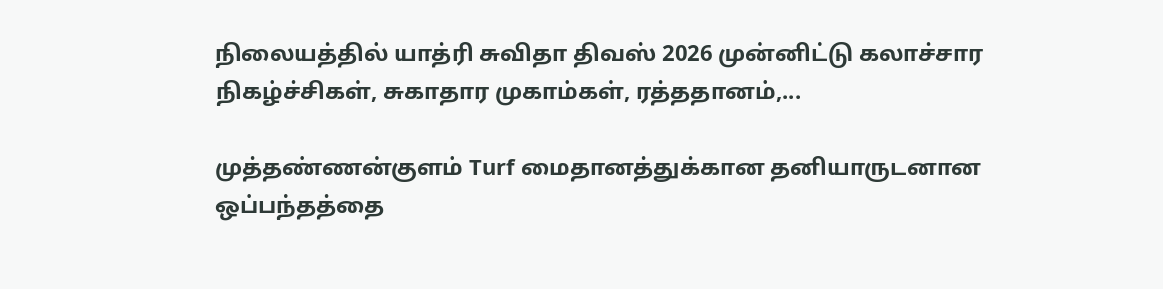நிலையத்தில் யாத்ரி சுவிதா திவஸ் 2026 முன்னிட்டு கலாச்சார நிகழ்ச்சிகள், சுகாதார முகாம்கள், ரத்ததானம்,...

முத்தண்ணன்குளம் Turf மைதானத்துக்கான தனியாருடனான ஒப்பந்தத்தை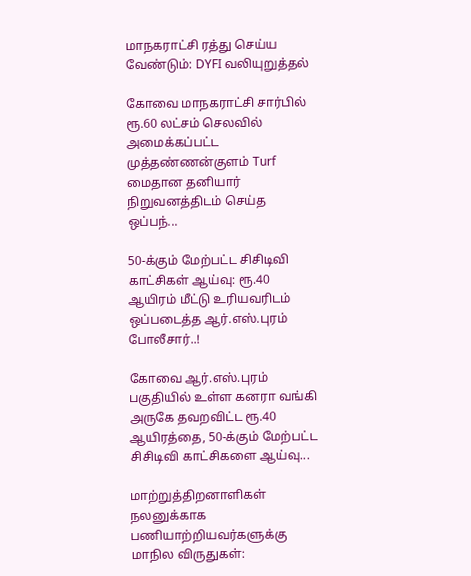மாநகராட்சி ரத்து செய்ய வேண்டும்: DYFI வலியுறுத்தல்

கோவை மாநகராட்சி சார்பில் ரூ.60 லட்சம் செலவில் அமைக்கப்பட்ட முத்தண்ணன்குளம் Turf மைதான தனியார் நிறுவனத்திடம் செய்த ஒப்பந்...

50-க்கும் மேற்பட்ட சிசிடிவி காட்சிகள் ஆய்வு: ரூ.40 ஆயிரம் மீட்டு உரியவரிடம் ஒப்படைத்த ஆர்.எஸ்.புரம் போலீசார்..!

கோவை ஆர்.எஸ்.புரம் பகுதியில் உள்ள கனரா வங்கி அருகே தவறவிட்ட ரூ.40 ஆயிரத்தை, 50-க்கும் மேற்பட்ட சிசிடிவி காட்சிகளை ஆய்வு...

மாற்றுத்திறனாளிகள் நலனுக்காக பணியாற்றியவர்களுக்கு மாநில விருதுகள்: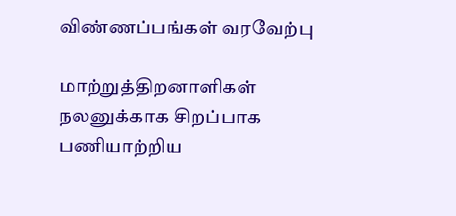விண்ணப்பங்கள் வரவேற்பு

மாற்றுத்திறனாளிகள் நலனுக்காக சிறப்பாக பணியாற்றிய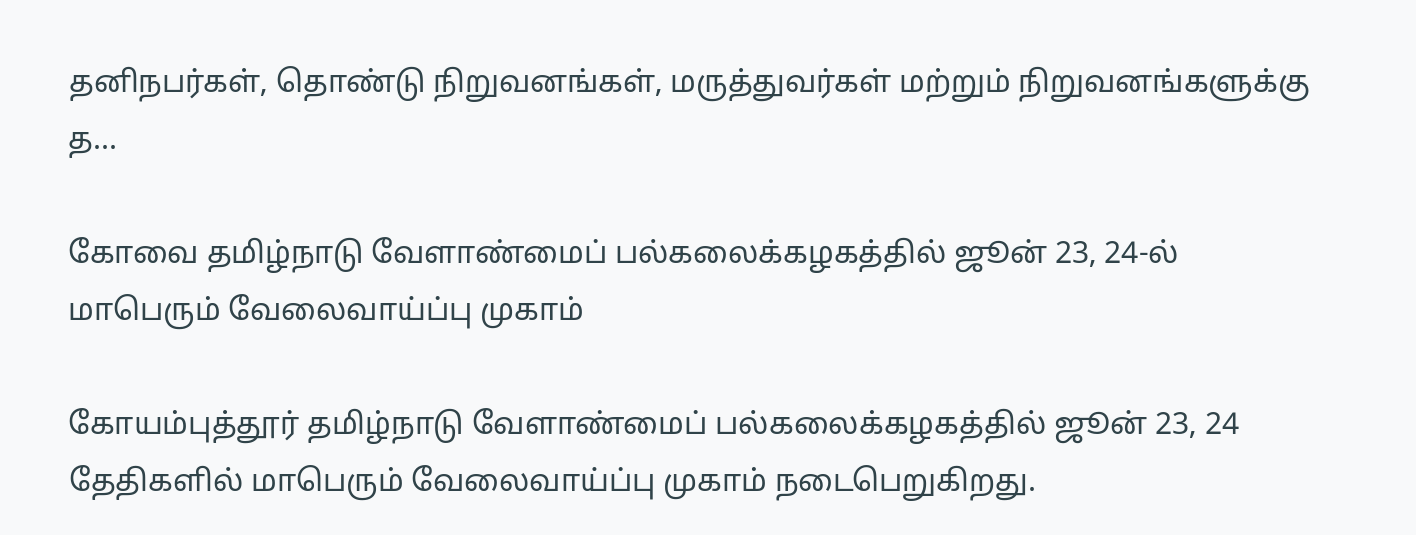தனிநபர்கள், தொண்டு நிறுவனங்கள், மருத்துவர்கள் மற்றும் நிறுவனங்களுக்கு த...

கோவை தமிழ்நாடு வேளாண்மைப் பல்கலைக்கழகத்தில் ஜூன் 23, 24-ல் மாபெரும் வேலைவாய்ப்பு முகாம்

கோயம்புத்தூர் தமிழ்நாடு வேளாண்மைப் பல்கலைக்கழகத்தில் ஜூன் 23, 24 தேதிகளில் மாபெரும் வேலைவாய்ப்பு முகாம் நடைபெறுகிறது.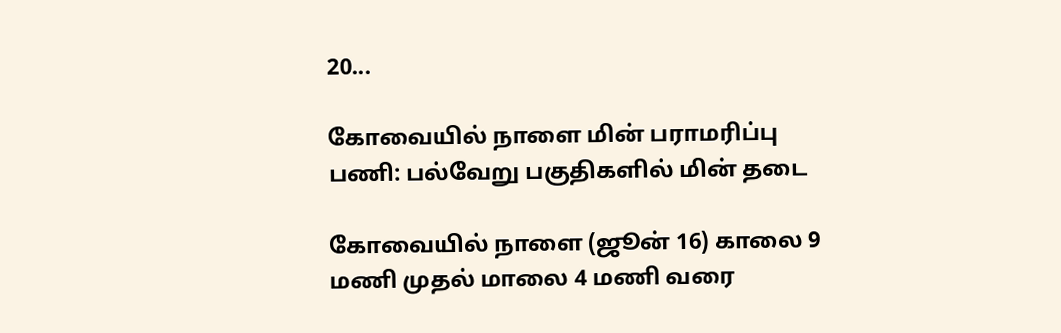20...

கோவையில் நாளை மின் பராமரிப்பு பணி: பல்வேறு பகுதிகளில் மின் தடை

கோவையில் நாளை (ஜூன் 16) காலை 9 மணி முதல் மாலை 4 மணி வரை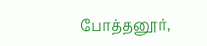போத்தனூர்,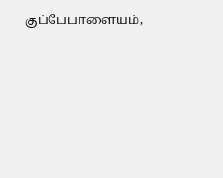குப்பேபாளையம்,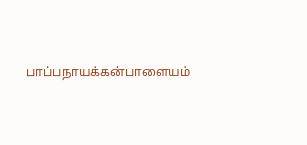பாப்பநாயக்கன்பாளையம்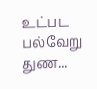உட்பட பல்வேறு துண...